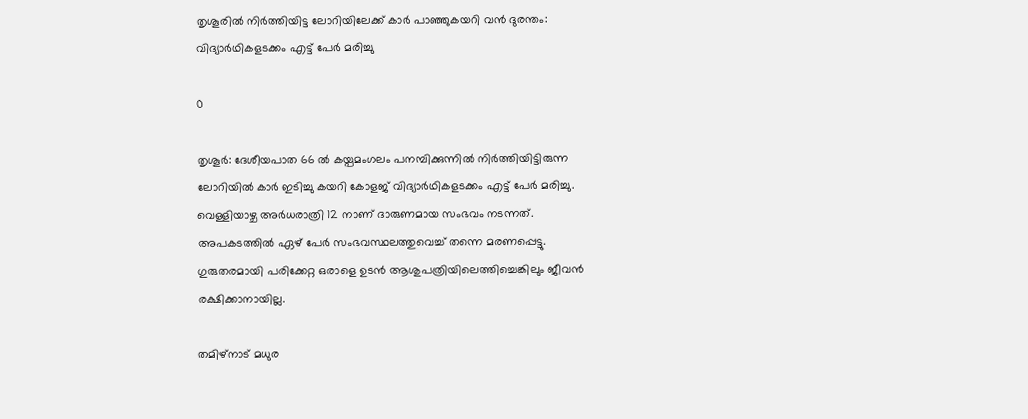തൃശൂരില്‍ നിര്‍ത്തിയിട്ട ലോറിയിലേക്ക് കാര്‍ പാഞ്ഞുകയറി വന്‍ ദുരന്തം: വിദ്യാര്‍ഥികളടക്കം എട്ട് പേര്‍ മരിച്ചു

0

തൃശൂര്‍: ദേശീയപാത 66 ല്‍ കയ്പമംഗലം പനമ്പിക്കുന്നില്‍ നിര്‍ത്തിയിട്ടിരുന്ന ലോറിയില്‍ കാര്‍ ഇടിച്ചു കയറി കോളജ് വിദ്യാര്‍ഥികളടക്കം എട്ട് പേര്‍ മരിച്ചു. വെള്ളിയാഴ്ച അര്‍ധരാത്രി 12 നാണ് ദാരുണമായ സംഭവം നടന്നത്. അപകടത്തില്‍ ഏഴ് പേര്‍ സംഭവസ്ഥലത്തുവെച്ച് തന്നെ മരണപ്പെട്ടു. ഗുരുതരമായി പരിക്കേറ്റ ഒരാളെ ഉടന്‍ ആശുപത്രിയിലെത്തിച്ചെങ്കിലും ജീവന്‍ രക്ഷിക്കാനായില്ല.

തമിഴ്‌നാട് മധുര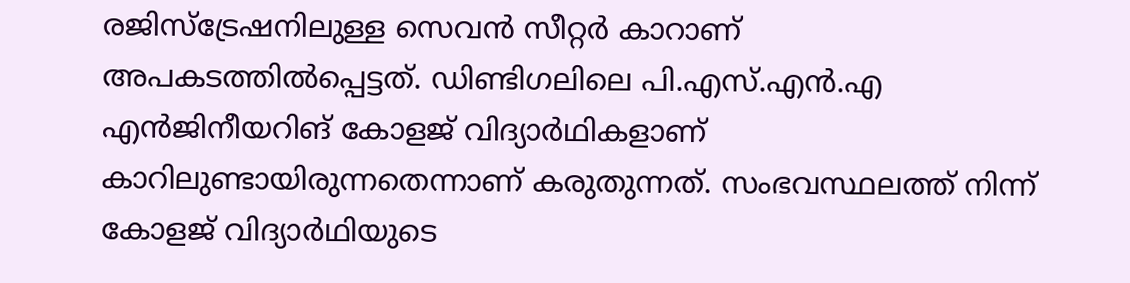രജിസ്‌ട്രേഷനിലുള്ള സെവന്‍ സീറ്റര്‍ കാറാണ് അപകടത്തില്‍പ്പെട്ടത്. ഡിണ്ടിഗലിലെ പി.എസ്.എന്‍.എ എന്‍ജിനീയറിങ് കോളജ് വിദ്യാര്‍ഥികളാണ് കാറിലുണ്ടായിരുന്നതെന്നാണ് കരുതുന്നത്. സംഭവസ്ഥലത്ത് നിന്ന് കോളജ് വിദ്യാര്‍ഥിയുടെ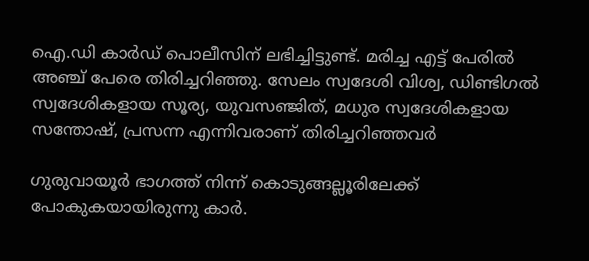ഐ.ഡി കാര്‍ഡ് പൊലീസിന് ലഭിച്ചിട്ടുണ്ട്. മരിച്ച എട്ട് പേരില്‍ അഞ്ച് പേരെ തിരിച്ചറിഞ്ഞു. സേലം സ്വദേശി വിശ്വ, ഡിണ്ടിഗല്‍ സ്വദേശികളായ സൂര്യ, യുവസഞ്ജിത്, മധുര സ്വദേശികളായ സന്തോഷ്, പ്രസന്ന എന്നിവരാണ് തിരിച്ചറിഞ്ഞവര്‍

ഗുരുവായൂര്‍ ഭാഗത്ത് നിന്ന് കൊടുങ്ങല്ലൂരിലേക്ക് പോകുകയായിരുന്നു കാര്‍.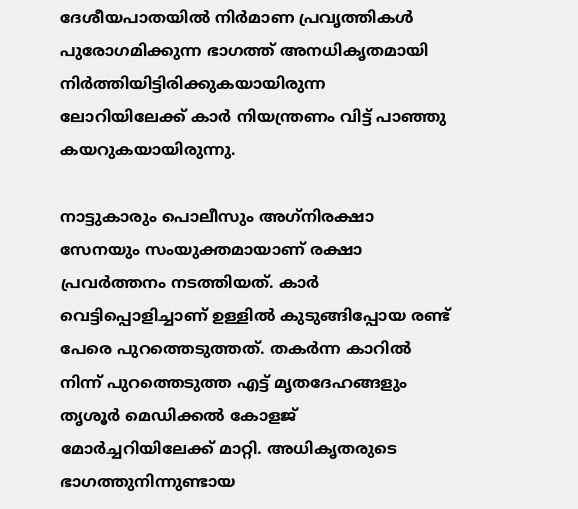ദേശീയപാതയില്‍ നിര്‍മാണ പ്രവൃത്തികള്‍ പുരോഗമിക്കുന്ന ഭാഗത്ത് അനധികൃതമായി നിര്‍ത്തിയിട്ടിരിക്കുകയായിരുന്ന ലോറിയിലേക്ക് കാര്‍ നിയന്ത്രണം വിട്ട് പാഞ്ഞു കയറുകയായിരുന്നു.

നാട്ടുകാരും പൊലീസും അഗ്‌നിരക്ഷാ സേനയും സംയുക്തമായാണ് രക്ഷാ പ്രവര്‍ത്തനം നടത്തിയത്. കാര്‍ വെട്ടിപ്പൊളിച്ചാണ് ഉള്ളില്‍ കുടുങ്ങിപ്പോയ രണ്ട് പേരെ പുറത്തെടുത്തത്. തകര്‍ന്ന കാറില്‍ നിന്ന് പുറത്തെടുത്ത എട്ട് മൃതദേഹങ്ങളും തൃശൂര്‍ മെഡിക്കല്‍ കോളജ് മോര്‍ച്ചറിയിലേക്ക് മാറ്റി. അധികൃതരുടെ ഭാഗത്തുനിന്നുണ്ടായ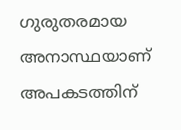ഗുരുതരമായ അനാസ്ഥയാണ് അപകടത്തിന്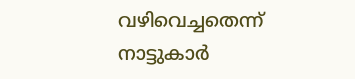വഴിവെച്ചതെന്ന് നാട്ടുകാര്‍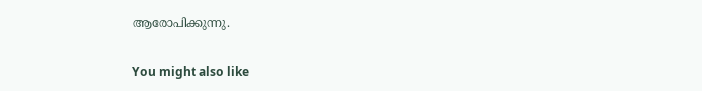ആരോപിക്കുന്നു.

You might also like